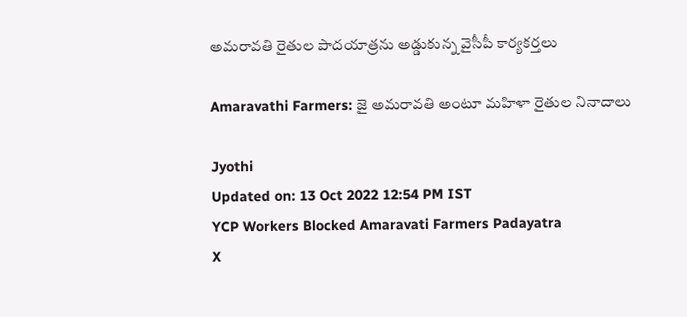అమరావతి రైతుల పాదయాత్రను అడ్డుకున్న వైసీపీ కార్యకర్తలు

Amaravathi Farmers: జై అమరావతి అంటూ మహిళా రైతుల నినాదాలు

Jyothi
Updated on: 13 Oct 2022 12:54 PM IST
YCP Workers Blocked Amaravati Farmers Padayatra
X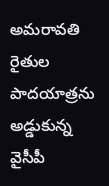అమరావతి రైతుల పాదయాత్రను అడ్డుకున్న వైసీపీ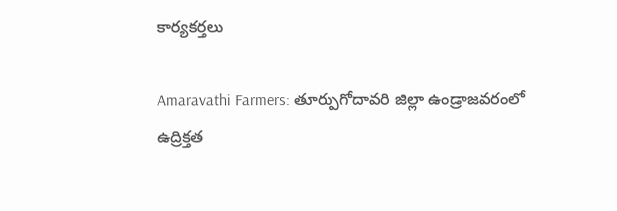కార్యకర్తలు

Amaravathi Farmers: తూర్పుగోదావరి జిల్లా ఉండ్రాజవరంలో ఉద్రిక్తత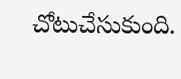చోటుచేసుకుంది.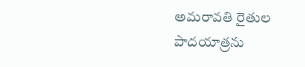అమరావతి రైతుల పాదయాత్రను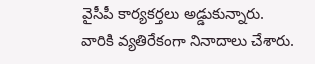వైసీపీ కార్యకర్తలు అడ్డుకున్నారు. వారికి వ్యతిరేకంగా నినాదాలు చేశారు.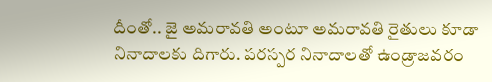దీంతో.. జై అమరావతి అంటూ అమరావతి రైతులు కూడా నినాదాలకు దిగారు. పరస్పర నినాదాలతో ఉండ్రాజవరం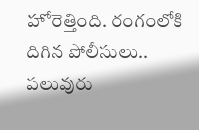హోరెత్తింది. రంగంలోకి దిగిన పోలీసులు.. పలువురు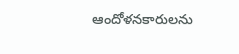ఆందోళనకారులను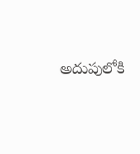అదుపులోకి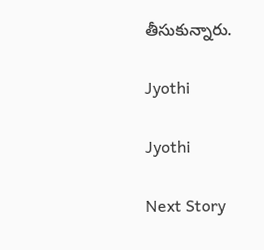తీసుకున్నారు.

Jyothi

Jyothi

Next Story